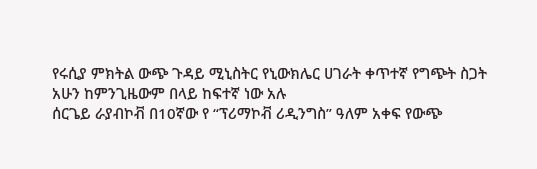የሩሲያ ምክትል ውጭ ጉዳይ ሚኒስትር የኒውክሌር ሀገራት ቀጥተኛ የግጭት ስጋት አሁን ከምንጊዜውም በላይ ከፍተኛ ነው አሉ
ሰርጌይ ራያብኮቭ በ10ኛው የ “ፕሪማኮቭ ሪዲንግስ” ዓለም አቀፍ የውጭ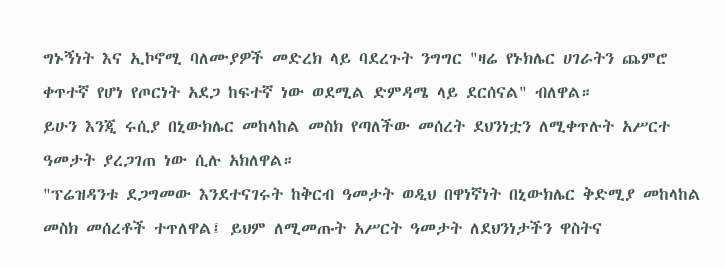ግኑኝነት እና ኢኮኖሚ ባለሙያዎች መድረክ ላይ ባደረጉት ንግግር "ዛሬ የኑክሌር ሀገራትን ጨምሮ ቀጥተኛ የሆነ የጦርነት አደጋ ከፍተኛ ነው ወደሚል ድምዳሜ ላይ ደርሰናል" ብለዋል።
ይሁን እንጂ ሩሲያ በኒውክሌር መከላከል መስክ የጣለችው መሰረት ደህንነቷን ለሚቀጥሉት አሥርተ ዓመታት ያረጋገጠ ነው ሲሉ አክለዋል።
"ፕሬዝዳንቱ ደጋግመው እንደተናገሩት ከቅርብ ዓመታት ወዲህ በዋነኛነት በኒውክሌር ቅድሚያ መከላከል መስክ መሰረቶች ተጥለዋል፤ ይህም ለሚመጡት አሥርት ዓመታት ለደህንነታችን ዋስትና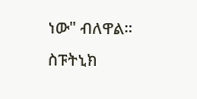ነው" ብለዋል።
ስፑትኒክ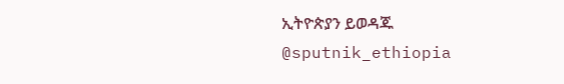ኢትዮጵያን ይወዳጁ @sputnik_ethiopia